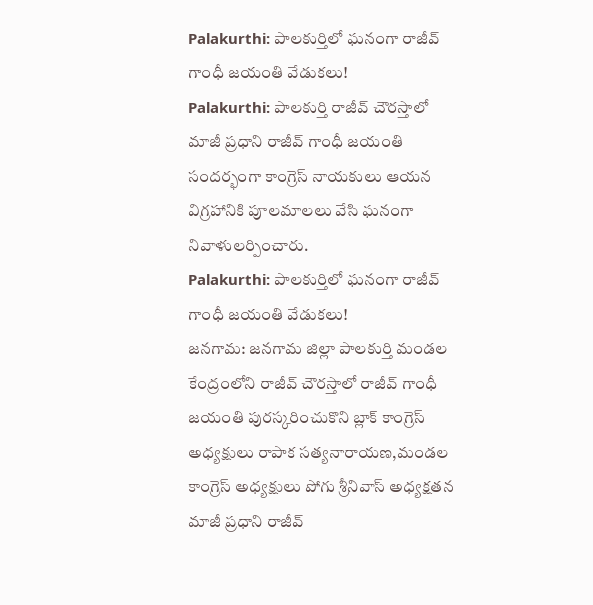Palakurthi: పాలకుర్తిలో ఘనంగా రాజీవ్ గాంధీ జయంతి వేడుకలు!
Palakurthi: పాలకుర్తి రాజీవ్ చౌరస్తాలో మాజీ ప్రధాని రాజీవ్ గాంధీ జయంతి సందర్భంగా కాంగ్రెస్ నాయకులు ఆయన విగ్రహానికి పూలమాలలు వేసి ఘనంగా నివాళులర్పించారు.
Palakurthi: పాలకుర్తిలో ఘనంగా రాజీవ్ గాంధీ జయంతి వేడుకలు!
జనగామ: జనగామ జిల్లా పాలకుర్తి మండల కేంద్రంలోని రాజీవ్ చౌరస్తాలో రాజీవ్ గాంధీ జయంతి పురస్కరించుకొని బ్లాక్ కాంగ్రెస్ అధ్యక్షులు రాపాక సత్యనారాయణ,మండల కాంగ్రెస్ అధ్యక్షులు పోగు శ్రీనివాస్ అధ్యక్షతన మాజీ ప్రధాని రాజీవ్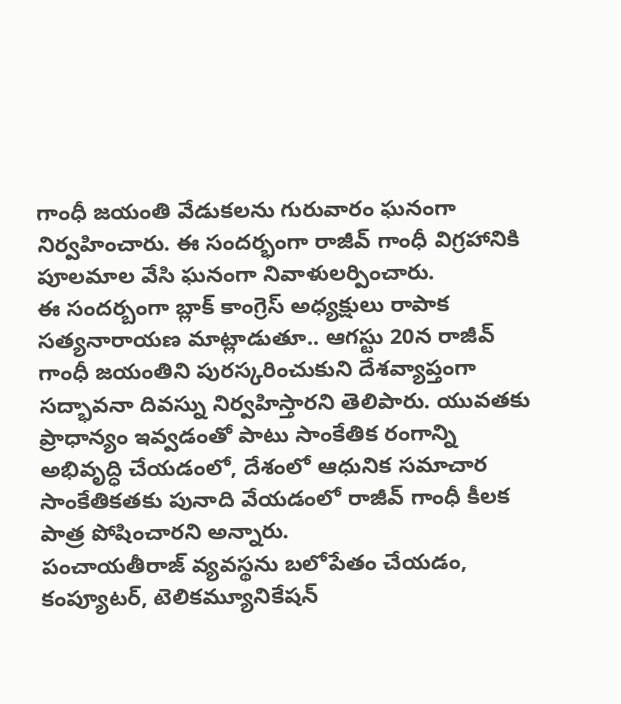గాంధీ జయంతి వేడుకలను గురువారం ఘనంగా నిర్వహించారు. ఈ సందర్భంగా రాజీవ్ గాంధీ విగ్రహానికి పూలమాల వేసి ఘనంగా నివాళులర్పించారు.
ఈ సందర్బంగా బ్లాక్ కాంగ్రెస్ అధ్యక్షులు రాపాక సత్యనారాయణ మాట్లాడుతూ.. ఆగస్టు 20న రాజీవ్ గాంధీ జయంతిని పురస్కరించుకుని దేశవ్యాప్తంగా సద్భావనా దివస్ను నిర్వహిస్తారని తెలిపారు. యువతకు ప్రాధాన్యం ఇవ్వడంతో పాటు సాంకేతిక రంగాన్ని అభివృద్ధి చేయడంలో, దేశంలో ఆధునిక సమాచార సాంకేతికతకు పునాది వేయడంలో రాజీవ్ గాంధీ కీలక పాత్ర పోషించారని అన్నారు.
పంచాయతీరాజ్ వ్యవస్థను బలోపేతం చేయడం, కంప్యూటర్, టెలికమ్యూనికేషన్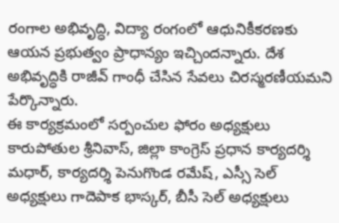రంగాల అభివృద్ధి, విద్యా రంగంలో ఆధునికీకరణకు ఆయన ప్రభుత్వం ప్రాధాన్యం ఇచ్చిందన్నారు. దేశ అభివృద్ధికి రాజీవ్ గాంధీ చేసిన సేవలు చిరస్మరణీయమని పేర్కొన్నారు.
ఈ కార్యక్రమంలో సర్పంచుల ఫోరం అధ్యక్షులు కారుపోతుల శ్రీనివాస్, జిల్లా కాంగ్రెస్ ప్రధాన కార్యదర్శి మధార్, కార్యదర్శి పెనుగొండ రమేష్, ఎస్సీ సెల్ అధ్యక్షులు గాదెపాక భాస్కర్, బీసీ సెల్ అధ్యక్షులు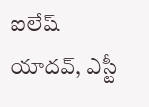ఐలేష్ యాదవ్, ఎస్టీ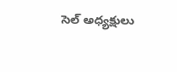సెల్ అధ్యక్షులు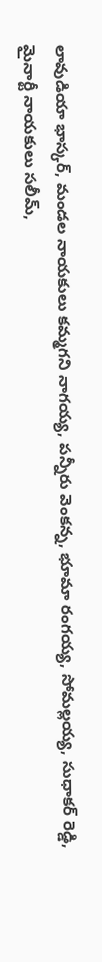లావుడియా భాస్కర్, మండల నాయకులు కమ్మగని నాగయ్య, పన్నీరు వెంకన్న, భూమా రంగయ్య, సోమల్లయ్య, సుధాకర్ రెడ్డి, మైనార్టీ నాయకులు సలీమ్,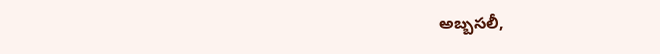అబ్బసలీ,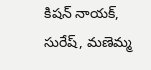కిషన్ నాయక్, సురేష్, మణెమ్మ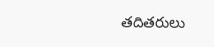తదితరులు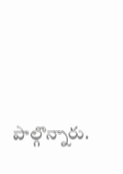పాల్గొన్నారు.